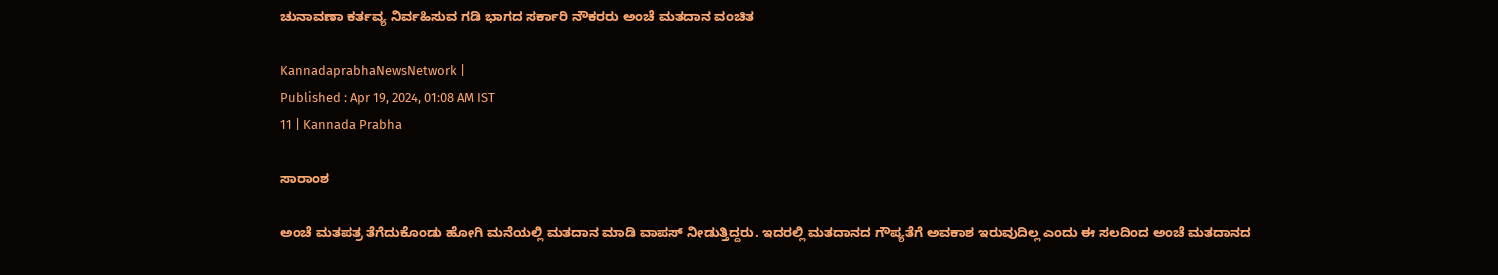ಚುನಾವಣಾ ಕರ್ತವ್ಯ ನಿರ್ವಹಿಸುವ ಗಡಿ ಭಾಗದ ಸರ್ಕಾರಿ ನೌಕರರು ಅಂಚೆ ಮತದಾನ ವಂಚಿತ

KannadaprabhaNewsNetwork |
Published : Apr 19, 2024, 01:08 AM IST
11 | Kannada Prabha

ಸಾರಾಂಶ

ಅಂಚೆ ಮತಪತ್ರ ತೆಗೆದುಕೊಂಡು ಹೋಗಿ ಮನೆಯಲ್ಲಿ ಮತದಾನ ಮಾಡಿ ವಾಪಸ್‌ ನೀಡುತ್ತಿದ್ದರು. ಇದರಲ್ಲಿ ಮತದಾನದ ಗೌಪ್ಯತೆಗೆ ಅವಕಾಶ ಇರುವುದಿಲ್ಲ ಎಂದು ಈ ಸಲದಿಂದ ಅಂಚೆ ಮತದಾನದ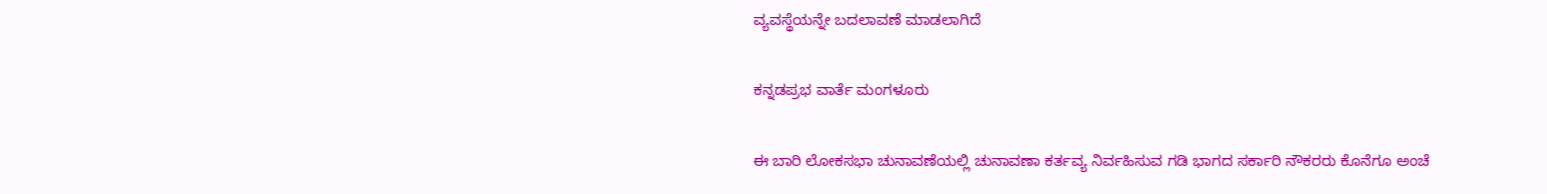ವ್ಯವಸ್ಥೆಯನ್ನೇ ಬದಲಾವಣೆ ಮಾಡಲಾಗಿದೆ

ಕನ್ನಡಪ್ರಭ ವಾರ್ತೆ ಮಂಗಳೂರು

ಈ ಬಾರಿ ಲೋಕಸಭಾ ಚುನಾವಣೆಯಲ್ಲಿ ಚುನಾವಣಾ ಕರ್ತವ್ಯ ನಿರ್ವಹಿಸುವ ಗಡಿ ಭಾಗದ ಸರ್ಕಾರಿ ನೌಕರರು ಕೊನೆಗೂ ಅಂಚೆ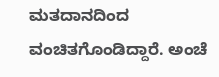ಮತದಾನದಿಂದ ವಂಚಿತಗೊಂಡಿದ್ದಾರೆ. ಅಂಚೆ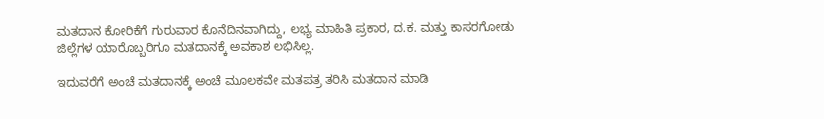ಮತದಾನ ಕೋರಿಕೆಗೆ ಗುರುವಾರ ಕೊನೆದಿನವಾಗಿದ್ದು, ಲಭ್ಯ ಮಾಹಿತಿ ಪ್ರಕಾರ, ದ.ಕ. ಮತ್ತು ಕಾಸರಗೋಡು ಜಿಲ್ಲೆಗಳ ಯಾರೊಬ್ಬರಿಗೂ ಮತದಾನಕ್ಕೆ ಅವಕಾಶ ಲಭಿಸಿಲ್ಲ.

ಇದುವರೆಗೆ ಅಂಚೆ ಮತದಾನಕ್ಕೆ ಅಂಚೆ ಮೂಲಕವೇ ಮತಪತ್ರ ತರಿಸಿ ಮತದಾನ ಮಾಡಿ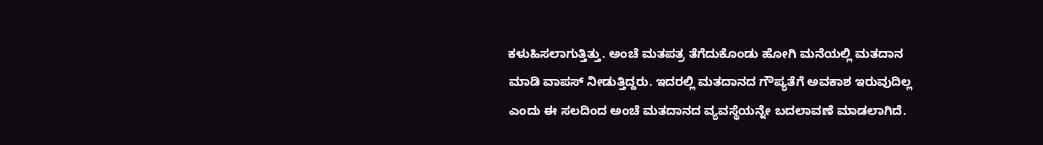ಕಳುಹಿಸಲಾಗುತ್ತಿತ್ತು. ಅಂಚೆ ಮತಪತ್ರ ತೆಗೆದುಕೊಂಡು ಹೋಗಿ ಮನೆಯಲ್ಲಿ ಮತದಾನ ಮಾಡಿ ವಾಪಸ್‌ ನೀಡುತ್ತಿದ್ದರು. ಇದರಲ್ಲಿ ಮತದಾನದ ಗೌಪ್ಯತೆಗೆ ಅವಕಾಶ ಇರುವುದಿಲ್ಲ ಎಂದು ಈ ಸಲದಿಂದ ಅಂಚೆ ಮತದಾನದ ವ್ಯವಸ್ಥೆಯನ್ನೇ ಬದಲಾವಣೆ ಮಾಡಲಾಗಿದೆ.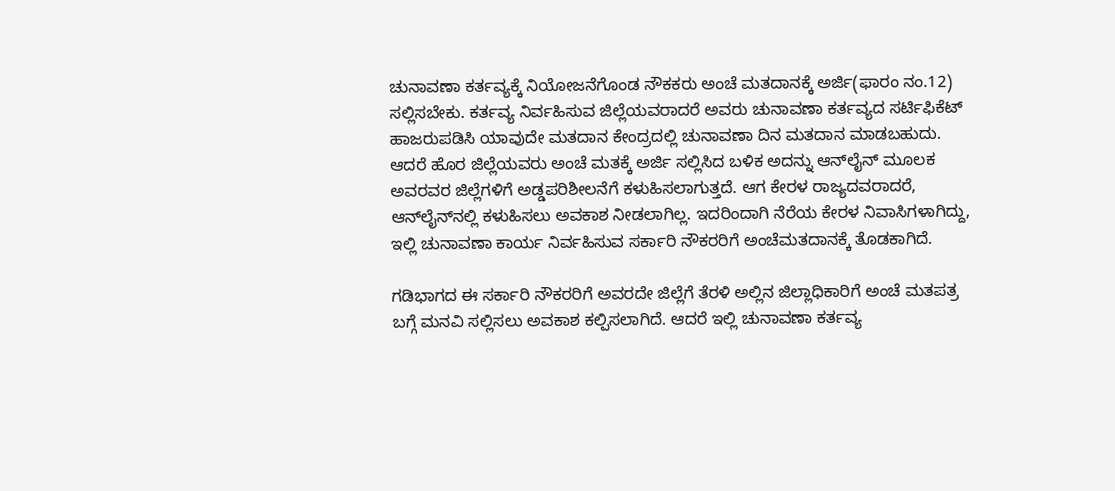ಚುನಾವಣಾ ಕರ್ತವ್ಯಕ್ಕೆ ನಿಯೋಜನೆಗೊಂಡ ನೌಕಕರು ಅಂಚೆ ಮತದಾನಕ್ಕೆ ಅರ್ಜಿ(ಫಾರಂ ನಂ.12) ಸಲ್ಲಿಸಬೇಕು. ಕರ್ತವ್ಯ ನಿರ್ವಹಿಸುವ ಜಿಲ್ಲೆಯವರಾದರೆ ಅವರು ಚುನಾವಣಾ ಕರ್ತವ್ಯದ ಸರ್ಟಿಫಿಕೆಟ್‌ ಹಾಜರುಪಡಿಸಿ ಯಾವುದೇ ಮತದಾನ ಕೇಂದ್ರದಲ್ಲಿ ಚುನಾವಣಾ ದಿನ ಮತದಾನ ಮಾಡಬಹುದು. ಆದರೆ ಹೊರ ಜಿಲ್ಲೆಯವರು ಅಂಚೆ ಮತಕ್ಕೆ ಅರ್ಜಿ ಸಲ್ಲಿಸಿದ ಬಳಿಕ ಅದನ್ನು ಆನ್‌ಲೈನ್‌ ಮೂಲಕ ಅವರವರ ಜಿಲ್ಲೆಗಳಿಗೆ ಅಡ್ಡಪರಿಶೀಲನೆಗೆ ಕಳುಹಿಸಲಾಗುತ್ತದೆ. ಆಗ ಕೇರಳ ರಾಜ್ಯದವರಾದರೆ, ಆನ್‌ಲೈನ್‌ನಲ್ಲಿ ಕಳುಹಿಸಲು ಅವಕಾಶ ನೀಡಲಾಗಿಲ್ಲ. ಇದರಿಂದಾಗಿ ನೆರೆಯ ಕೇರಳ ನಿವಾಸಿಗಳಾಗಿದ್ದು, ಇಲ್ಲಿ ಚುನಾವಣಾ ಕಾರ್ಯ ನಿರ್ವಹಿಸುವ ಸರ್ಕಾರಿ ನೌಕರರಿಗೆ ಅಂಚೆಮತದಾನಕ್ಕೆ ತೊಡಕಾಗಿದೆ.

ಗಡಿಭಾಗದ ಈ ಸರ್ಕಾರಿ ನೌಕರರಿಗೆ ಅವರದೇ ಜಿಲ್ಲೆಗೆ ತೆರಳಿ ಅಲ್ಲಿನ ಜಿಲ್ಲಾಧಿಕಾರಿಗೆ ಅಂಚೆ ಮತಪತ್ರ ಬಗ್ಗೆ ಮನವಿ ಸಲ್ಲಿಸಲು ಅವಕಾಶ ಕಲ್ಪಿಸಲಾಗಿದೆ. ಆದರೆ ಇಲ್ಲಿ ಚುನಾವಣಾ ಕರ್ತವ್ಯ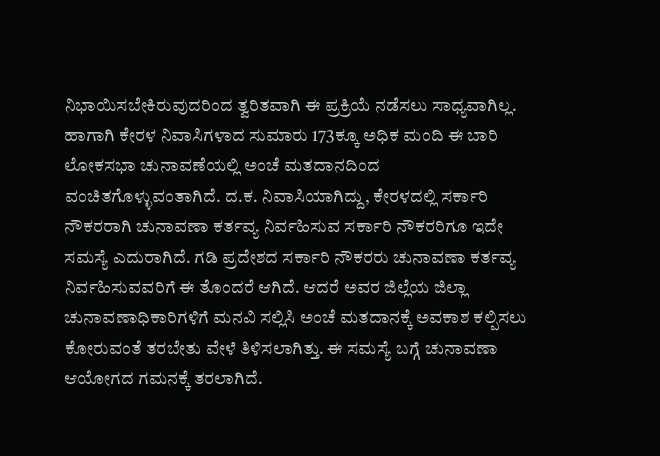ನಿಭಾಯಿಸಬೇಕಿರುವುದರಿಂದ ತ್ವರಿತವಾಗಿ ಈ ಪ್ರಕ್ರಿಯೆ ನಡೆಸಲು ಸಾಧ್ಯವಾಗಿಲ್ಲ. ಹಾಗಾಗಿ ಕೇರಳ ನಿವಾಸಿಗಳಾದ ಸುಮಾರು 173ಕ್ಕೂ ಅಧಿಕ ಮಂದಿ ಈ ಬಾರಿ ಲೋಕಸಭಾ ಚುನಾವಣೆಯಲ್ಲಿ ಅಂಚೆ ಮತದಾನದಿಂದ ವಂಚಿತಗೊಳ್ಳುವಂತಾಗಿದೆ. ದ.ಕ. ನಿವಾಸಿಯಾಗಿದ್ದು, ಕೇರಳದಲ್ಲಿ ಸರ್ಕಾರಿ ನೌಕರರಾಗಿ ಚುನಾವಣಾ ಕರ್ತವ್ಯ ನಿರ್ವಹಿಸುವ ಸರ್ಕಾರಿ ನೌಕರರಿಗೂ ಇದೇ ಸಮಸ್ಯೆ ಎದುರಾಗಿದೆ. ಗಡಿ ಪ್ರದೇಶದ ಸರ್ಕಾರಿ ನೌಕರರು ಚುನಾವಣಾ ಕರ್ತವ್ಯ ನಿರ್ವಹಿಸುವವರಿಗೆ ಈ ತೊಂದರೆ ಆಗಿದೆ. ಆದರೆ ಅವರ ಜಿಲ್ಲೆಯ ಜಿಲ್ಲಾ ಚುನಾವಣಾಧಿಕಾರಿಗಳಿಗೆ ಮನವಿ ಸಲ್ಲಿಸಿ ಅಂಚೆ ಮತದಾನಕ್ಕೆ ಅವಕಾಶ ಕಲ್ಪಿಸಲು ಕೋರುವಂತೆ ತರಬೇತು ವೇಳೆ ತಿಳಿಸಲಾಗಿತ್ತು. ಈ ಸಮಸ್ಯೆ ಬಗ್ಗೆ ಚುನಾವಣಾ ಆಯೋಗದ ಗಮನಕ್ಕೆ ತರಲಾಗಿದೆ.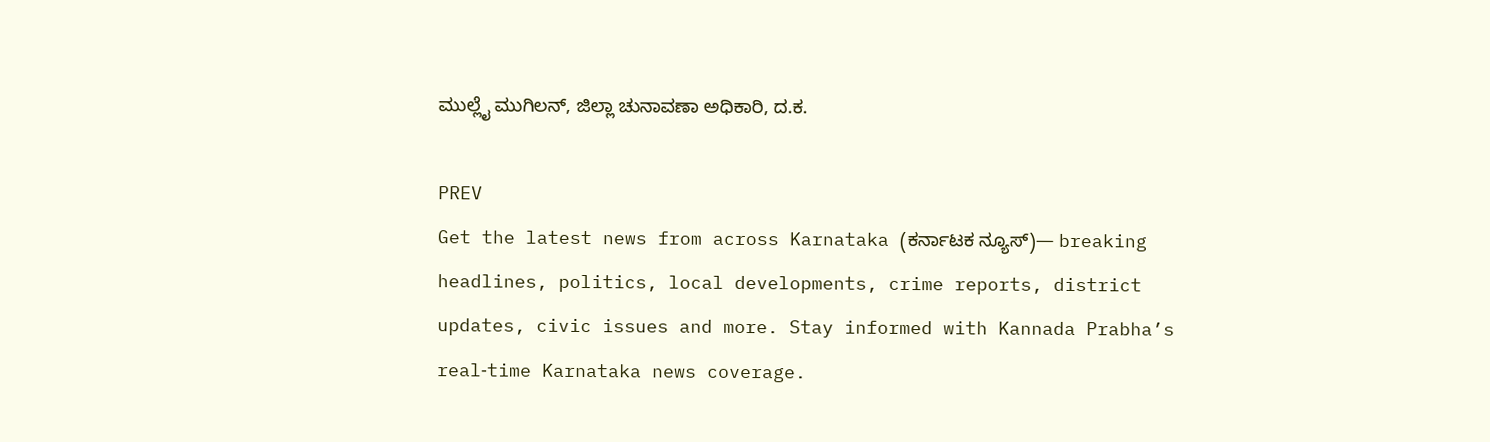ಮುಲ್ಲೈ ಮುಗಿಲನ್‌, ಜಿಲ್ಲಾ ಚುನಾವಣಾ ಅಧಿಕಾರಿ, ದ.ಕ.

PREV
Get the latest news from across Karnataka (ಕರ್ನಾಟಕ ನ್ಯೂಸ್)— breaking headlines, politics, local developments, crime reports, district updates, civic issues and more. Stay informed with Kannada Prabha’s real‑time Karnataka news coverage.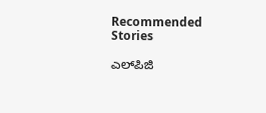Recommended Stories

ಎಲ್‌ಪಿಜಿ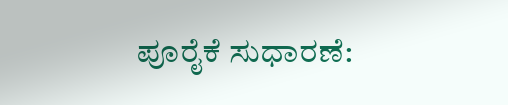ಪೂರೈಕೆ ಸುಧಾರಣೆ: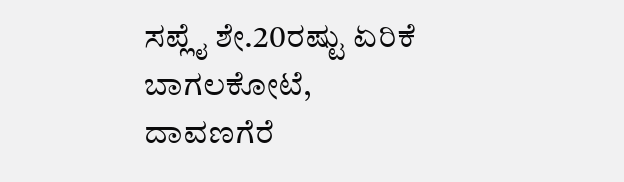ಸಪ್ಲೈ ಶೇ.20ರಷ್ಟು ಏರಿಕೆ
ಬಾಗಲಕೋಟೆ, ದಾವಣಗೆರೆ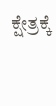ಕ್ಷೇತ್ರಕ್ಕೆ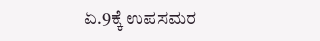ಏ.9ಕ್ಕೆ ಉಪಸಮರ